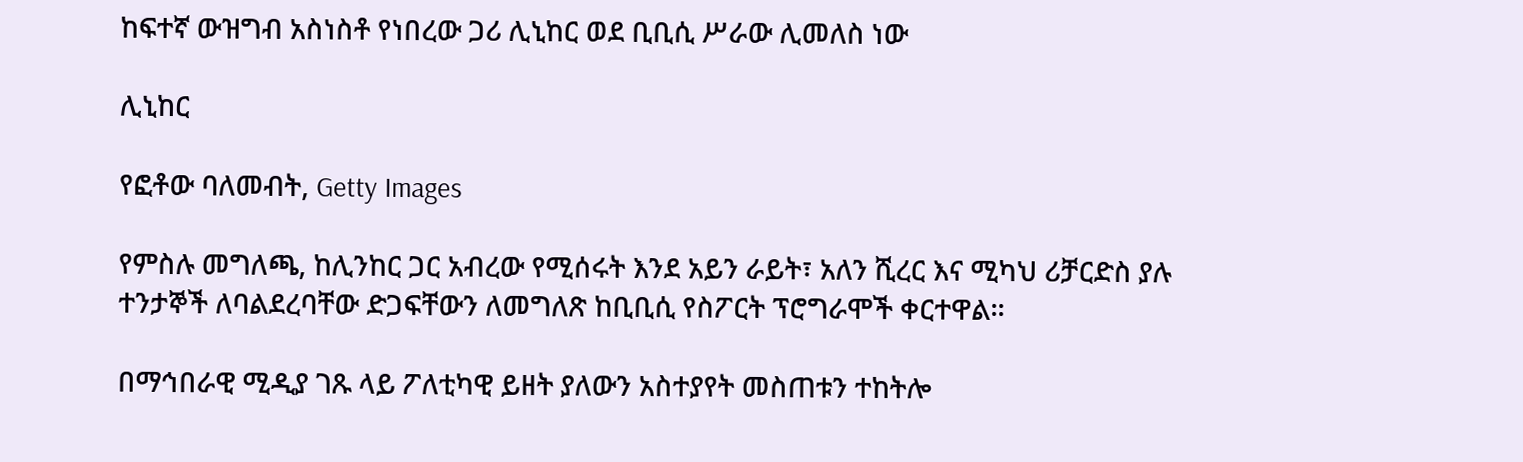ከፍተኛ ውዝግብ አስነስቶ የነበረው ጋሪ ሊኒከር ወደ ቢቢሲ ሥራው ሊመለስ ነው

ሊኒከር

የፎቶው ባለመብት, Getty Images

የምስሉ መግለጫ, ከሊንከር ጋር አብረው የሚሰሩት እንደ አይን ራይት፣ አለን ሺረር እና ሚካህ ሪቻርድስ ያሉ ተንታኞች ለባልደረባቸው ድጋፍቸውን ለመግለጽ ከቢቢሲ የስፖርት ፕሮግራሞች ቀርተዋል።

በማኅበራዊ ሚዲያ ገጹ ላይ ፖለቲካዊ ይዘት ያለውን አስተያየት መስጠቱን ተከትሎ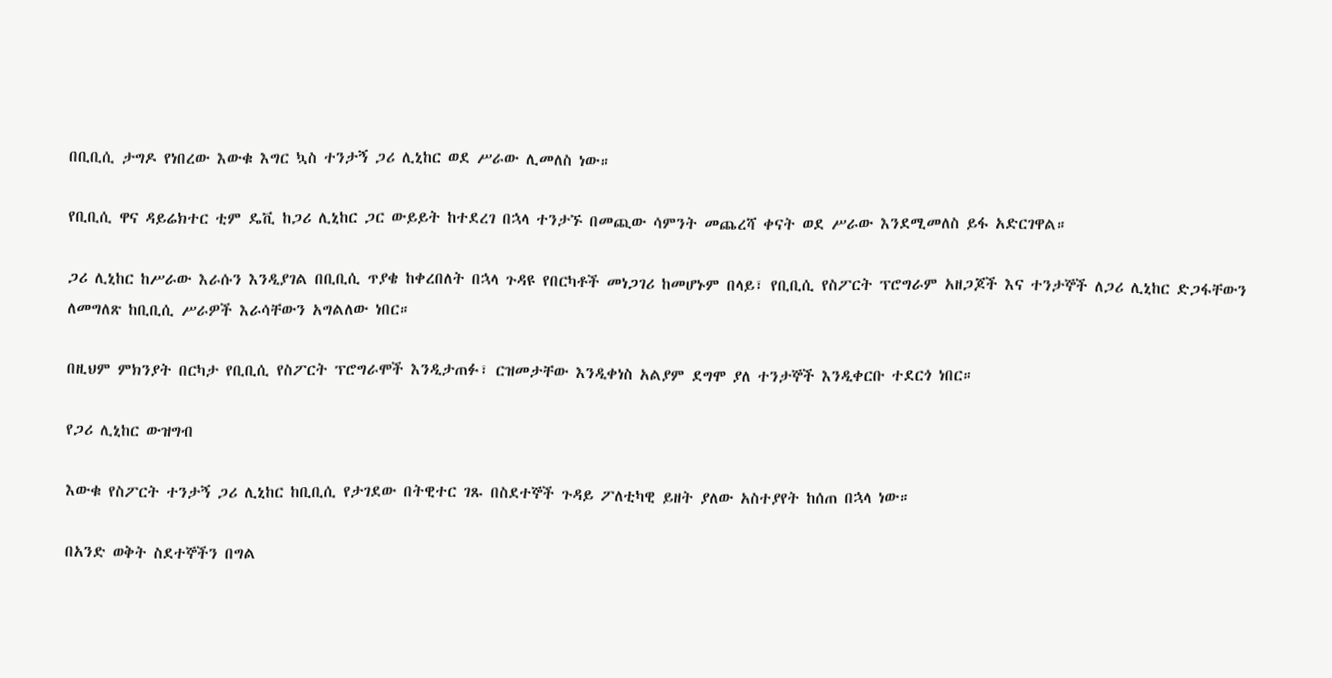በቢቢሲ ታግዶ የነበረው እውቁ እግር ኳስ ተንታኝ ጋሪ ሊኒከር ወደ ሥራው ሊመለስ ነው።

የቢቢሲ ዋና ዳይሬክተር ቲም ዴቪ ከጋሪ ሊኒከር ጋር ውይይት ከተደረገ በኋላ ተንታኙ በመጪው ሳምንት መጨረሻ ቀናት ወደ ሥራው እንደሚመለስ ይፋ አድርገዋል።

ጋሪ ሊኒከር ከሥራው እራሱን እንዲያገል በቢቢሲ ጥያቄ ከቀረበለት በኋላ ጉዳዩ የበርካቶች መነጋገሪ ከመሆኑም በላይ፣ የቢቢሲ የስፖርት ፕሮግራም አዘጋጆች እና ተንታኞች ለጋሪ ሊኒከር ድጋፋቸውን ለመግለጽ ከቢቢሲ ሥራዎች እራሳቸውን አግልለው ነበር።

በዚህም ምክንያት በርካታ የቢቢሲ የስፖርት ፕሮግራሞች እንዲታጠፉ፣ ርዝመታቸው እንዲቀነስ አልያም ደግሞ ያለ ተንታኞች እንዲቀርቡ ተደርጎ ነበር።

የጋሪ ሊኒከር ውዝግብ

እውቁ የስፖርት ተንታኝ ጋሪ ሊኒከር ከቢቢሲ የታገደው በትዊተር ገጹ በስደተኞች ጉዳይ ፖለቲካዊ ይዘት ያለው አስተያየት ከሰጠ በኋላ ነው።

በአንድ ወቅት ስደተኞችን በግል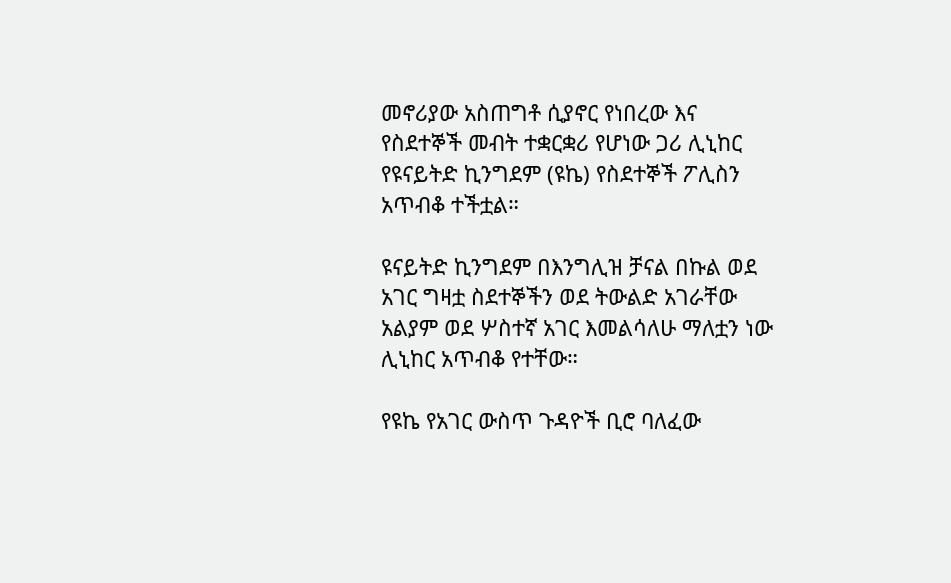መኖሪያው አስጠግቶ ሲያኖር የነበረው እና የስደተኞች መብት ተቋርቋሪ የሆነው ጋሪ ሊኒከር የዩናይትድ ኪንግደም (ዩኬ) የስደተኞች ፖሊስን አጥብቆ ተችቷል።

ዩናይትድ ኪንግደም በእንግሊዝ ቻናል በኩል ወደ አገር ግዛቷ ስደተኞችን ወደ ትውልድ አገራቸው አልያም ወደ ሦስተኛ አገር እመልሳለሁ ማለቷን ነው ሊኒከር አጥብቆ የተቸው።

የዩኬ የአገር ውስጥ ጉዳዮች ቢሮ ባለፈው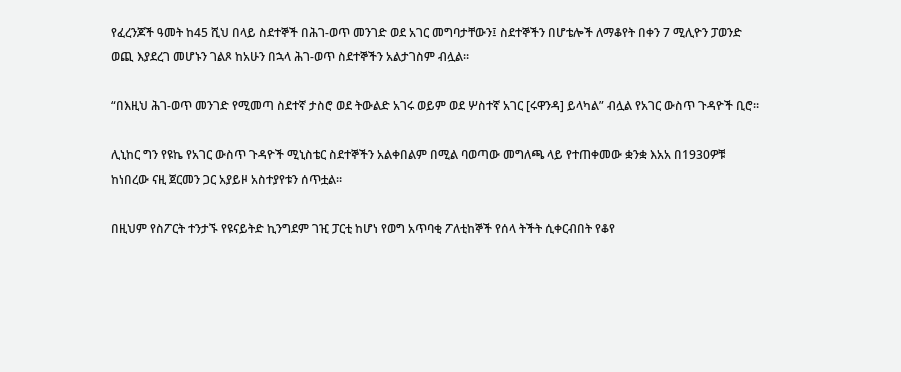የፈረንጆች ዓመት ከ45 ሺህ በላይ ስደተኞች በሕገ-ወጥ መንገድ ወደ አገር መግባታቸውን፤ ስደተኞችን በሆቴሎች ለማቆየት በቀን 7 ሚሊዮን ፓወንድ ወጪ እያደረገ መሆኑን ገልጾ ከአሁን በኋላ ሕገ-ወጥ ስደተኞችን አልታገስም ብሏል።

“በእዚህ ሕገ-ወጥ መንገድ የሚመጣ ስደተኛ ታስሮ ወደ ትውልድ አገሩ ወይም ወደ ሦስተኛ አገር [ሩዋንዳ] ይላካል” ብሏል የአገር ውስጥ ጉዳዮች ቢሮ።

ሊኒከር ግን የዩኬ የአገር ውስጥ ጉዳዮች ሚኒስቴር ስደተኞችን አልቀበልም በሚል ባወጣው መግለጫ ላይ የተጠቀመው ቋንቋ እአአ በ1930ዎቹ ከነበረው ናዚ ጀርመን ጋር አያይዞ አስተያየቱን ሰጥቷል።

በዚህም የስፖርት ተንታኙ የዩናይትድ ኪንግደም ገዢ ፓርቲ ከሆነ የወግ አጥባቂ ፖለቲከኞች የሰላ ትችት ሲቀርብበት የቆየ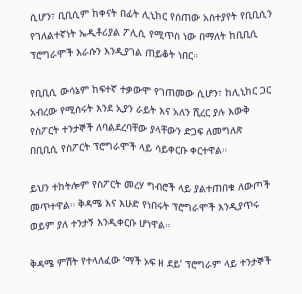ሲሆን፣ ቢቢሲም ከቀናት በፊት ሊኒከር የሰጠው አስተያየት የቢቢሲን የገለልተኛነት ኤዲቶሪያል ፖሊሲ የሚጥስ ነው በማለት ከቢቢሲ ፕሮግራሞች እራሱን እንዲያገል ጠይቆት ነበር።

የቢቢሲ ውሳኔም ከፍተኛ ተቃውሞ የገጠመው ሲሆን፣ ከሊኒከር ጋር አብረው የሚሰሩት እንደ ኢያን ራይት እና አለን ሺረር ያሉ እውቅ የስፖርት ተንታኞች ለባልደረባቸው ያላቸውን ድጋፍ ለመግለጽ በቢቢሲ የስፖርት ፕሮግራሞች ላይ ሳይቀርቡ ቀርተዋል።

ይህን ተከትሎም የስፖርት መረሃ ግብሮች ላይ ያልተጠበቁ ለውጦች መጥተዋል። ቅዳሜ እና እሁድ የነበሩት ፕሮግራሞች እንዲያጥሩ ወይም ያለ ተንታኝ እንዲቀርቡ ሆነዋል።

ቅዳሜ ምሽት የተላለፈው ‘ማች ኦፍ ዘ ደይ’ ፕሮግራም ላይ ተንታኞች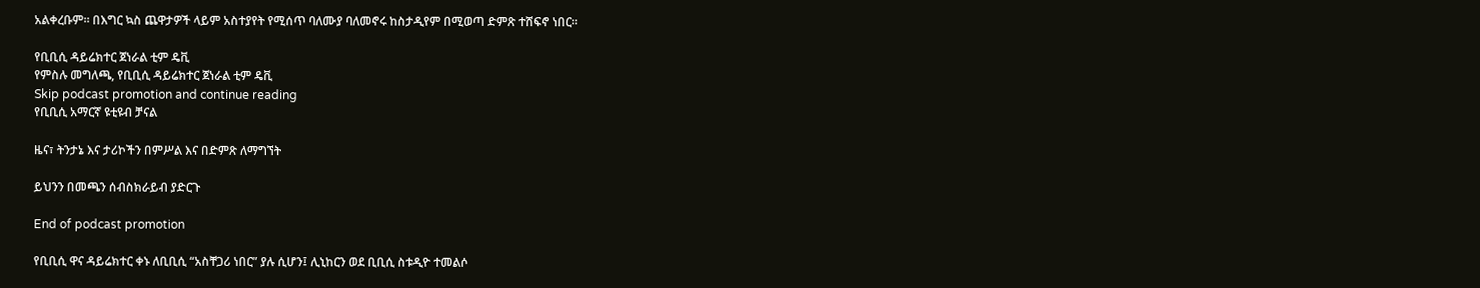አልቀረቡም። በእግር ኳስ ጨዋታዎች ላይም አስተያየት የሚሰጥ ባለሙያ ባለመኖሩ ከስታዲየም በሚወጣ ድምጽ ተሸፍኖ ነበር።

የቢቢሲ ዳይሬክተር ጀነራል ቲም ዴቪ
የምስሉ መግለጫ, የቢቢሲ ዳይሬክተር ጀነራል ቲም ዴቪ
Skip podcast promotion and continue reading
የቢቢሲ አማርኛ ዩቲዩብ ቻናል

ዜና፣ ትንታኔ እና ታሪኮችን በምሥል እና በድምጽ ለማግኘት

ይህንን በመጫን ሰብስክራይብ ያድርጉ

End of podcast promotion

የቢቢሲ ዋና ዳይሬክተር ቀኑ ለቢቢሲ “አስቸጋሪ ነበር” ያሉ ሲሆን፤ ሊኒከርን ወደ ቢቢሲ ስቱዲዮ ተመልሶ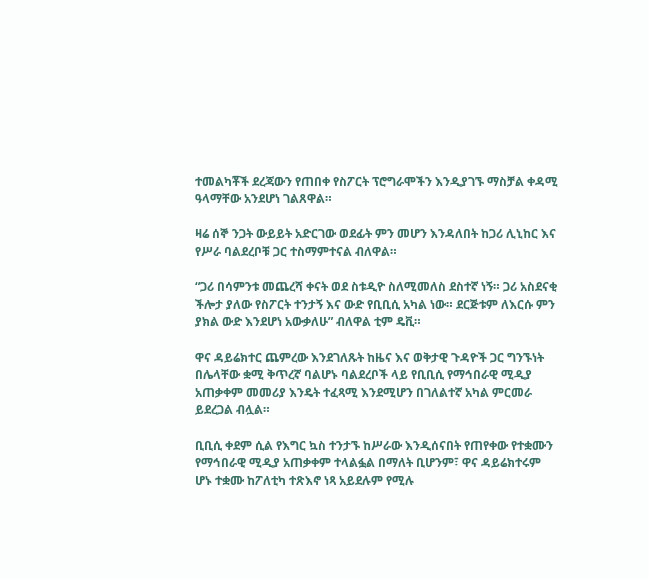ተመልካቾች ደረጃውን የጠበቀ የስፖርት ፕሮግራሞችን እንዲያገኙ ማስቻል ቀዳሚ ዓላማቸው አንደሆነ ገልጸዋል።

ዛሬ ሰኞ ንጋት ውይይት አድርገው ወደፊት ምን መሆን እንዳለበት ከጋሪ ሊኒከር እና የሥራ ባልደረቦቹ ጋር ተስማምተናል ብለዋል።

“ጋሪ በሳምንቱ መጨረሻ ቀናት ወደ ስቱዲዮ ስለሚመለስ ደስተኛ ነኝ። ጋሪ አስደናቂ ችሎታ ያለው የስፖርት ተንታኝ እና ውድ የቢቢሲ አካል ነው። ደርጅቱም ለእርሱ ምን ያክል ውድ እንደሆነ አውቃለሁ” ብለዋል ቲም ዴቪ።

ዋና ዳይሬክተር ጨምረው እንደገለጹት ከዜና እና ወቅታዊ ጉዳዮች ጋር ግንኙነት በሌላቸው ቋሚ ቅጥረኛ ባልሆኑ ባልደረቦች ላይ የቢቢሲ የማኅበራዊ ሚዲያ አጠቃቀም መመሪያ እንዴት ተፈጻሚ እንደሚሆን በገለልተኛ አካል ምርመራ ይደረጋል ብሏል።

ቢቢሲ ቀደም ሲል የእግር ኳስ ተንታኙ ከሥራው እንዲሰናበት የጠየቀው የተቋሙን የማኅበራዊ ሚዲያ አጠቃቀም ተላልፏል በማለት ቢሆንም፣ ዋና ዳይሬክተሩም ሆኑ ተቋሙ ከፖለቲካ ተጽእኖ ነጻ አይደሉም የሚሉ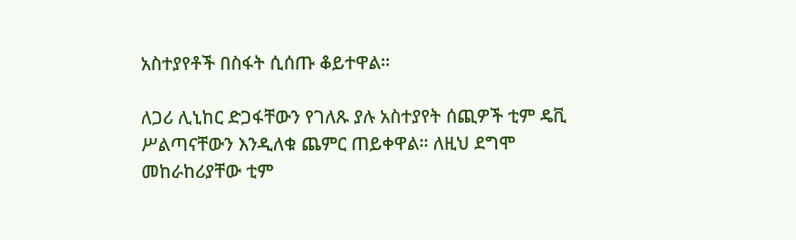አስተያየቶች በስፋት ሲሰጡ ቆይተዋል።

ለጋሪ ሊኒከር ድጋፋቸውን የገለጹ ያሉ አስተያየት ሰጪዎች ቲም ዴቪ ሥልጣናቸውን እንዲለቁ ጨምር ጠይቀዋል። ለዚህ ደግሞ መከራከሪያቸው ቲም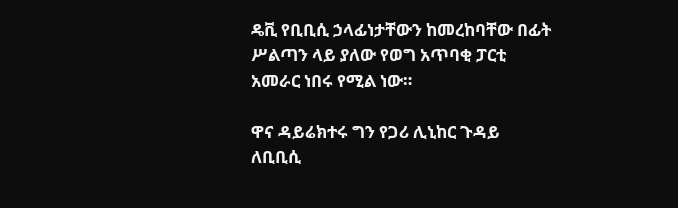ዴቪ የቢቢሲ ኃላፊነታቸውን ከመረከባቸው በፊት ሥልጣን ላይ ያለው የወግ አጥባቂ ፓርቲ አመራር ነበሩ የሚል ነው።

ዋና ዳይሬክተሩ ግን የጋሪ ሊኒከር ጉዳይ ለቢቢሲ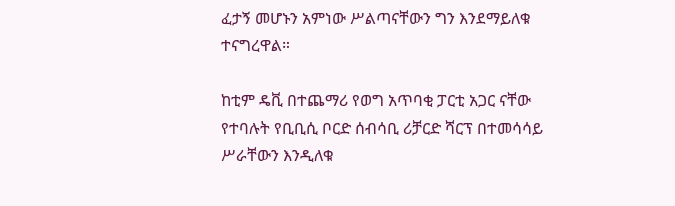ፈታኝ መሆኑን አምነው ሥልጣናቸውን ግን እንደማይለቁ ተናግረዋል።

ከቲም ዴቪ በተጨማሪ የወግ አጥባቂ ፓርቲ አጋር ናቸው የተባሉት የቢቢሲ ቦርድ ሰብሳቢ ሪቻርድ ሻርፕ በተመሳሳይ ሥራቸውን እንዲለቁ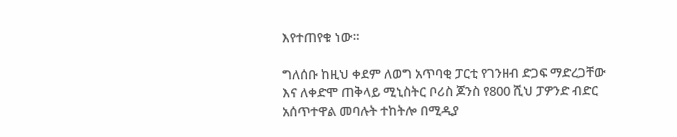እየተጠየቁ ነው።

ግለሰቡ ከዚህ ቀደም ለወግ አጥባቂ ፓርቲ የገንዘብ ድጋፍ ማድረጋቸው እና ለቀድሞ ጠቅላይ ሚኒስትር ቦሪስ ጆንስ የ800 ሺህ ፓዎንድ ብድር አሰጥተዋል መባሉት ተከትሎ በሚዲያ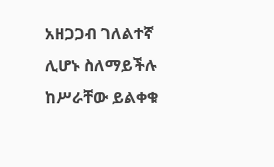አዘጋጋብ ገለልተኛ ሊሆኑ ስለማይችሉ ከሥራቸው ይልቀቁ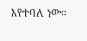እየተባለ ነው።